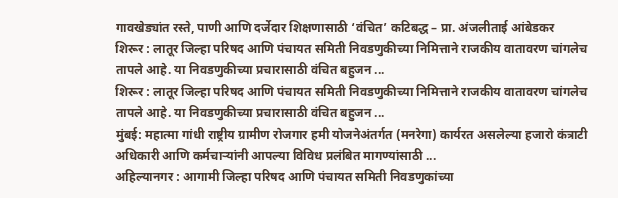गावखेड्यांत रस्ते, पाणी आणि दर्जेदार शिक्षणासाठी ‘वंचित’ कटिबद्ध – प्रा. अंजलीताई आंबेडकर
शिरूर : लातूर जिल्हा परिषद आणि पंचायत समिती निवडणुकीच्या निमित्ताने राजकीय वातावरण चांगलेच तापले आहे. या निवडणुकीच्या प्रचारासाठी वंचित बहुजन ...
शिरूर : लातूर जिल्हा परिषद आणि पंचायत समिती निवडणुकीच्या निमित्ताने राजकीय वातावरण चांगलेच तापले आहे. या निवडणुकीच्या प्रचारासाठी वंचित बहुजन ...
मुंबई: महात्मा गांधी राष्ट्रीय ग्रामीण रोजगार हमी योजनेअंतर्गत (मनरेगा) कार्यरत असलेल्या हजारो कंत्राटी अधिकारी आणि कर्मचाऱ्यांनी आपल्या विविध प्रलंबित मागण्यांसाठी ...
अहिल्यानगर : आगामी जिल्हा परिषद आणि पंचायत समिती निवडणुकांच्या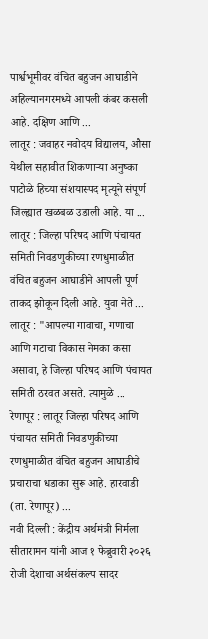पार्श्वभूमीवर वंचित बहुजन आघाडीने अहिल्यानगरमध्ये आपली कंबर कसली आहे. दक्षिण आणि ...
लातूर : जवाहर नवोदय विद्यालय, औसा येथील सहावीत शिकणाऱ्या अनुष्का पाटोळे हिच्या संशयास्पद मृत्यूने संपूर्ण जिल्ह्यात खळबळ उडाली आहे. या ...
लातूर : जिल्हा परिषद आणि पंचायत समिती निवडणुकीच्या रणधुमाळीत वंचित बहुजन आघाडीने आपली पूर्ण ताकद झोकून दिली आहे. युवा नेते ...
लातूर : "आपल्या गावाचा, गणाचा आणि गटाचा विकास नेमका कसा असावा, हे जिल्हा परिषद आणि पंचायत समिती ठरवत असते. त्यामुळे ...
रेणापूर : लातूर जिल्हा परिषद आणि पंचायत समिती निवडणुकीच्या रणधुमाळीत वंचित बहुजन आघाडीचे प्रचाराचा धडाका सुरू आहे. हारवाडी (ता. रेणापूर) ...
नवी दिल्ली : केंद्रीय अर्थमंत्री निर्मला सीतारामन यांनी आज १ फेब्रुवारी २०२६ रोजी देशाचा अर्थसंकल्प सादर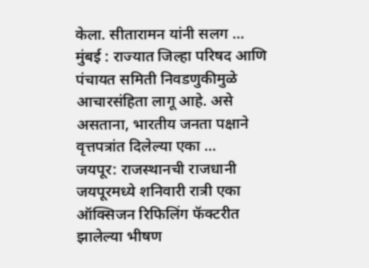केला. सीतारामन यांनी सलग ...
मुंबई : राज्यात जिल्हा परिषद आणि पंचायत समिती निवडणुकीमुळे आचारसंहिता लागू आहे. असे असताना, भारतीय जनता पक्षाने वृत्तपत्रांत दिलेल्या एका ...
जयपूर: राजस्थानची राजधानी जयपूरमध्ये शनिवारी रात्री एका ऑक्सिजन रिफिलिंग फॅक्टरीत झालेल्या भीषण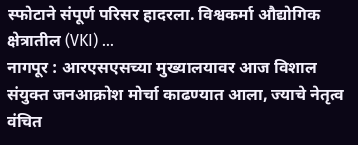स्फोटाने संपूर्ण परिसर हादरला. विश्वकर्मा औद्योगिक क्षेत्रातील (VKI) ...
नागपूर : आरएसएसच्या मुख्यालयावर आज विशाल संयुक्त जनआक्रोश मोर्चा काढण्यात आला, ज्याचे नेतृत्व वंचित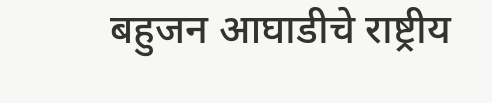बहुजन आघाडीचे राष्ट्रीय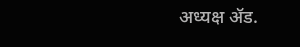अध्यक्ष ॲड.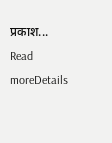प्रकाश...
Read moreDetails